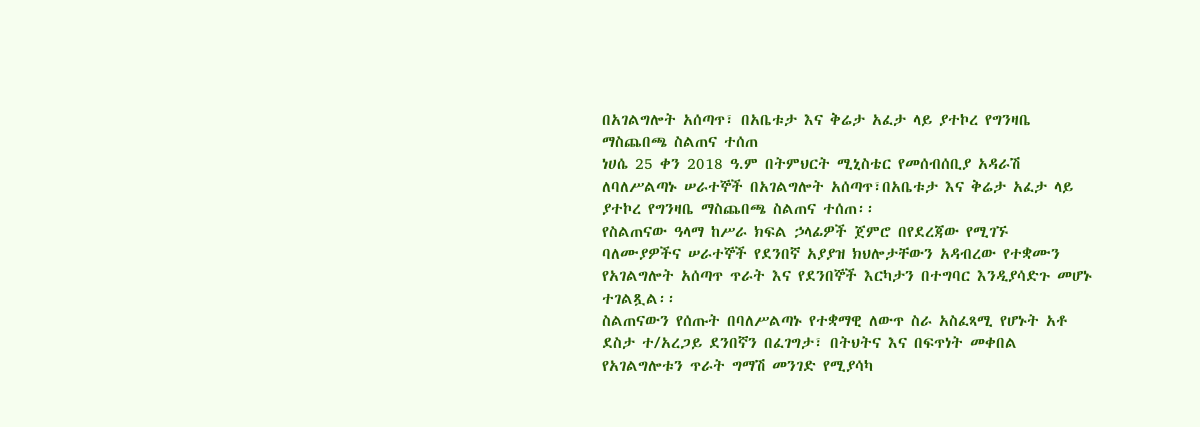በአገልግሎት አሰጣጥ፣ በአቤቱታ እና ቅሬታ አፈታ ላይ ያተኮረ የግንዛቤ ማስጨበጫ ስልጠና ተሰጠ
ነሀሴ 25 ቀን 2018 ዓ.ም በትምህርት ሚኒስቴር የመሰብሰቢያ አዳራሽ ለባለሥልጣኑ ሠራተኞች በአገልግሎት አሰጣጥ፣በአቤቱታ እና ቅሬታ አፈታ ላይ ያተኮረ የግንዛቤ ማስጨበጫ ስልጠና ተሰጠ፡፡
የስልጠናው ዓላማ ከሥራ ክፍል ኃላፊዎች ጀምሮ በየደረጃው የሚገኙ ባለሙያዎችና ሠራተኞች የደንበኛ አያያዝ ክህሎታቸውን አዳብረው የተቋሙን የአገልግሎት አሰጣጥ ጥራት እና የደንበኞች እርካታን በተግባር እንዲያሳድጉ መሆኑ ተገልጿል፡፡
ስልጠናውን የሰጡት በባለሥልጣኑ የተቋማዊ ለውጥ ስራ አስፈጻሚ የሆኑት አቶ ደስታ ተ/አረጋይ ደንበኛን በፈገግታ፣ በትህትና እና በፍጥነት መቀበል የአገልግሎቱን ጥራት ግማሽ መንገድ የሚያሳካ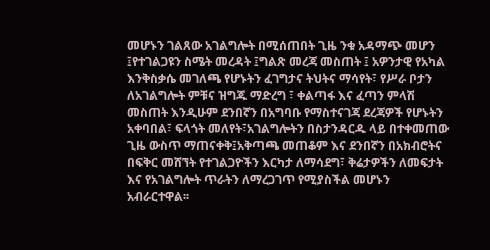መሆኑን ገልጸው አገልግሎት በሚሰጠበት ጊዜ ንቁ አዳማጭ መሆን ፤የተገልጋዩን ስሜት መረዳት ፤ግልጽ መረጃ መስጠት ፤ አዎንታዊ የአካል እንቅስቃሴ መገለጫ የሆኑትን ፈገግታና ትህትና ማሳየት፣ የሥራ ቦታን ለአገልግሎት ምቹና ዝግጁ ማድረግ ፣ ቀልጣፋ እና ፈጣን ምላሽ መስጠት እንዲሁም ደንበኛን በአግባቡ የማስተናገጃ ደረጃዎች የሆኑትን አቀባበል፣ ፍላጎት መለየት፣አገልግሎትን በስታንዳርዱ ላይ በተቀመጠው ጊዜ ውስጥ ማጠናቀቅ፤አቅጣጫ መጠቆም እና ደንበኛን በአክብሮትና በፍቅር መሸኘት የተገልጋዮችን እርካታ ለማሳደግ፣ ቅሬታዎችን ለመፍታት እና የአገልግሎት ጥራትን ለማረጋገጥ የሚያስችል መሆኑን አብራርተዋል፡፡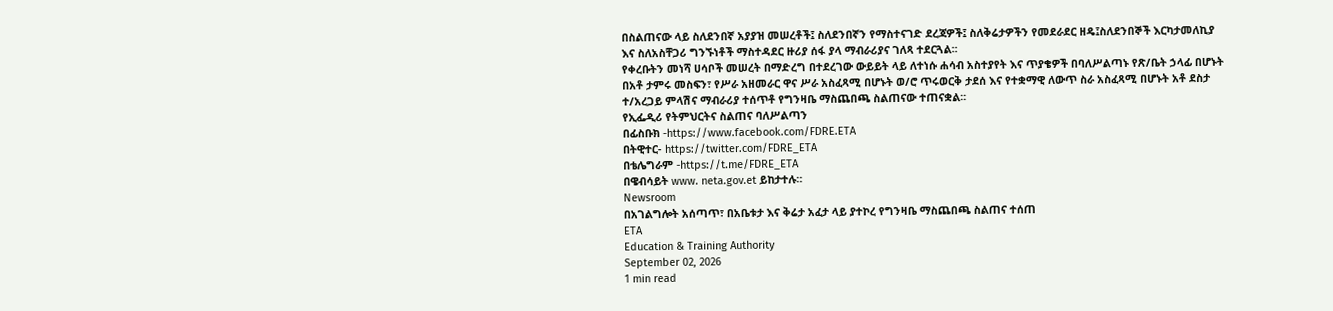በስልጠናው ላይ ስለደንበኛ አያያዝ መሠረቶች፤ ስለደንበኛን የማስተናገድ ደረጃዎች፤ ስለቅሬታዎችን የመደራደር ዘዴ፤ስለደንበኞች እርካታመለኪያ እና ስለአስቸጋሪ ግንኙነቶች ማስተዳደር ዙሪያ ሰፋ ያላ ማብራሪያና ገለጻ ተደርጓል፡፡
የቀረቡትን መነሻ ሀሳቦች መሠረት በማድረግ በተደረገው ውይይት ላይ ለተነሱ ሐሳብ አስተያየት እና ጥያቄዎች በባለሥልጣኑ የጽ/ቤት ኃላፊ በሆኑት በአቶ ታምሩ መስፍን፣ የሥራ አዘመራር ዋና ሥራ አስፈጻሚ በሆኑት ወ/ሮ ጥሩወርቅ ታደሰ እና የተቋማዊ ለውጥ ስራ አስፈጻሚ በሆኑት አቶ ደስታ ተ/አረጋይ ምላሽና ማብራሪያ ተሰጥቶ የግንዛቤ ማስጨበጫ ስልጠናው ተጠናቋል፡፡
የኢፌዲሪ የትምህርትና ስልጠና ባለሥልጣን
በፊስቡክ -https://www.facebook.com/FDRE.ETA
በትዊተር- https://twitter.com/FDRE_ETA
በቴሌግራም -https://t.me/FDRE_ETA
በዌብሳይት www. neta.gov.et ይከታተሉ።
Newsroom
በአገልግሎት አሰጣጥ፣ በአቤቱታ እና ቅሬታ አፈታ ላይ ያተኮረ የግንዛቤ ማስጨበጫ ስልጠና ተሰጠ
ETA
Education & Training Authority
September 02, 2026
1 min read